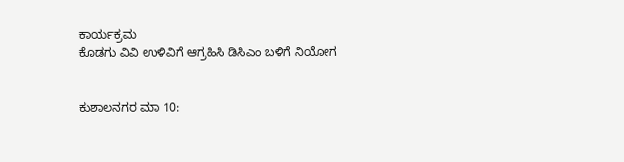ಕಾರ್ಯಕ್ರಮ
ಕೊಡಗು ವಿವಿ ಉಳಿವಿಗೆ ಆಗ್ರಹಿಸಿ ಡಿಸಿಎಂ ಬಳಿಗೆ ನಿಯೋಗ


ಕುಶಾಲನಗರ ಮಾ 10: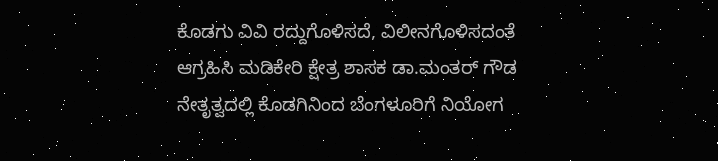ಕೊಡಗು ವಿವಿ ರದ್ದುಗೊಳಿಸದೆ, ವಿಲೀನಗೊಳಿಸದಂತೆ ಆಗ್ರಹಿಸಿ ಮಡಿಕೇರಿ ಕ್ಷೇತ್ರ ಶಾಸಕ ಡಾ.ಮಂತರ್ ಗೌಡ ನೇತೃತ್ವದಲ್ಲಿ ಕೊಡಗಿನಿಂದ ಬೆಂಗಳೂರಿಗೆ ನಿಯೋಗ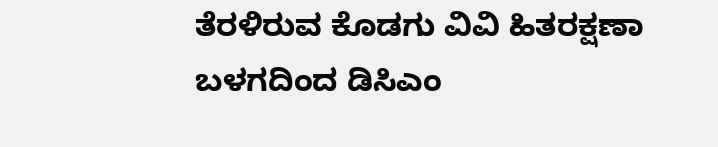ತೆರಳಿರುವ ಕೊಡಗು ವಿವಿ ಹಿತರಕ್ಷಣಾ ಬಳಗದಿಂದ ಡಿಸಿಎಂ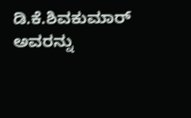ಡಿ.ಕೆ.ಶಿವಕುಮಾರ್ ಅವರನ್ನು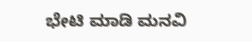ಭೇಟಿ ಮಾಡಿ ಮನವಿ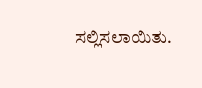ಸಲ್ಲಿಸಲಾಯಿತು.